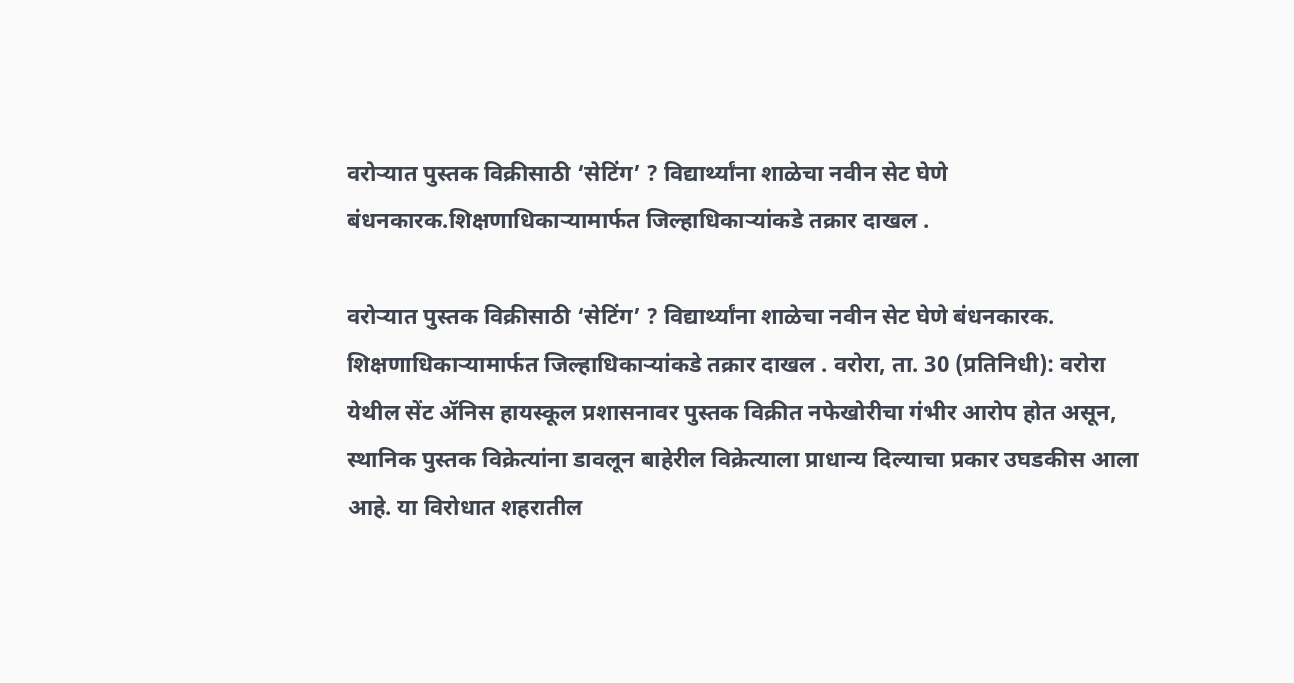वरोऱ्यात पुस्तक विक्रीसाठी ‘सेटिंग’ ? विद्यार्थ्यांना शाळेचा नवीन सेट घेणे बंधनकारक.शिक्षणाधिकाऱ्यामार्फत जिल्हाधिकाऱ्यांकडे तक्रार दाखल .

वरोऱ्यात पुस्तक विक्रीसाठी ‘सेटिंग’ ? विद्यार्थ्यांना शाळेचा नवीन सेट घेणे बंधनकारक. शिक्षणाधिकाऱ्यामार्फत जिल्हाधिकाऱ्यांकडे तक्रार दाखल . वरोरा, ता. 30 (प्रतिनिधी): वरोरा येथील सेंट ॲनिस हायस्कूल प्रशासनावर पुस्तक विक्रीत नफेखोरीचा गंभीर आरोप होत असून, स्थानिक पुस्तक विक्रेत्यांना डावलून बाहेरील विक्रेत्याला प्राधान्य दिल्याचा प्रकार उघडकीस आला आहे. या विरोधात शहरातील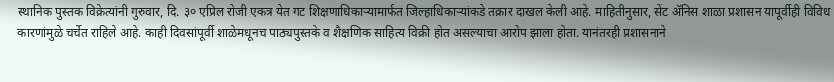स्थानिक पुस्तक विक्रेत्यांनी गुरुवार, दि. ३० एप्रिल रोजी एकत्र येत गट शिक्षणाधिकाऱ्यामार्फत जिल्हाधिकाऱ्यांकडे तक्रार दाखल केली आहे. माहितीनुसार, सेंट ॲनिस शाळा प्रशासन यापूर्वीही विविध कारणांमुळे चर्चेत राहिले आहे. काही दिवसांपूर्वी शाळेमधूनच पाठ्यपुस्तके व शैक्षणिक साहित्य विक्री होत असल्याचा आरोप झाला होता. यानंतरही प्रशासनाने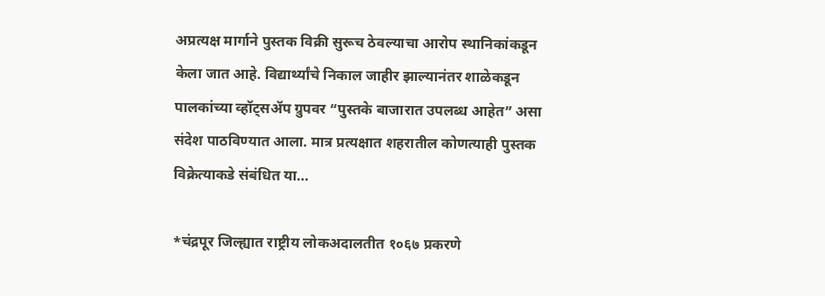अप्रत्यक्ष मार्गाने पुस्तक विक्री सुरूच ठेवल्याचा आरोप स्थानिकांकडून केला जात आहे. विद्यार्थ्यांचे निकाल जाहीर झाल्यानंतर शाळेकडून पालकांच्या व्हॉट्सॲप ग्रुपवर “पुस्तके बाजारात उपलब्ध आहेत” असा संदेश पाठविण्यात आला. मात्र प्रत्यक्षात शहरातील कोणत्याही पुस्तक विक्रेत्याकडे संबंधित या...

*चंद्रपूर जिल्ह्यात राष्ट्रीय लोकअदालतीत १०६७ प्रकरणे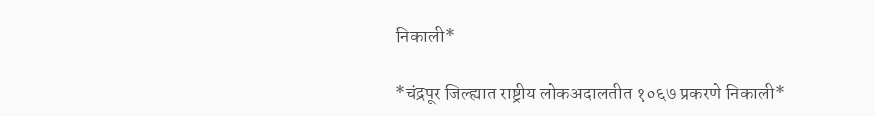निकाली*

*चंद्रपूर जिल्ह्यात राष्ट्रीय लोकअदालतीत १०६७ प्रकरणे निकाली*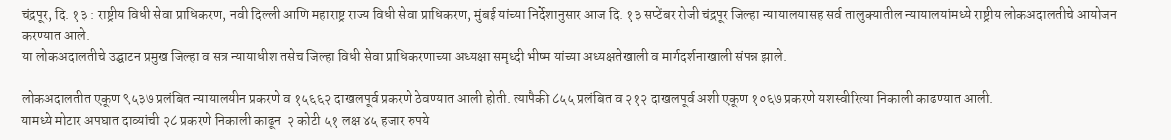चंद्रपूर, दि. १३ : राष्ट्रीय विधी सेवा प्राधिकरण, नवी दिल्ली आणि महाराष्ट्र राज्य विधी सेवा प्राधिकरण, मुंबई यांच्या निर्देशानुसार आज दि. १३ सप्टेंबर रोजी चंद्रपूर जिल्हा न्यायालयासह सर्व तालुक्यातील न्यायालयांमध्ये राष्ट्रीय लोकअदालतीचे आयोजन करण्यात आले.
या लोकअदालतीचे उद्घाटन प्रमुख जिल्हा व सत्र न्यायाधीश तसेच जिल्हा विधी सेवा प्राधिकरणाच्या अध्यक्षा समृध्दी भीष्म यांच्या अध्यक्षतेखाली व मार्गदर्शनाखाली संपन्न झाले.

लोकअदालतीत एकूण ९५३७ प्रलंबित न्यायालयीन प्रकरणे व १५६६२ दाखलपूर्व प्रकरणे ठेवण्यात आली होती. त्यापैकी ८५५ प्रलंबित व २१२ दाखलपूर्व अशी एकूण १०६७ प्रकरणे यशस्वीरित्या निकाली काढण्यात आली.
यामध्ये मोटार अपघात दाव्यांची २८ प्रकरणे निकाली काढून  २ कोटी ५१ लक्ष ४५ हजार रुपये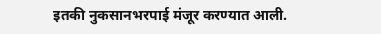इतकी नुकसानभरपाई मंजूर करण्यात आली.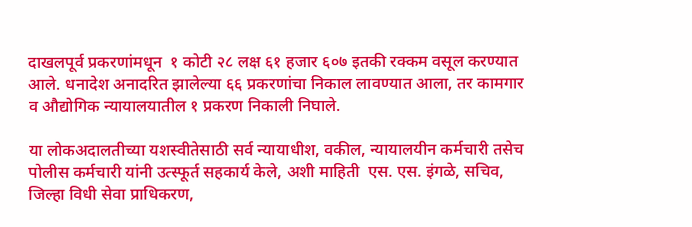दाखलपूर्व प्रकरणांमधून  १ कोटी २८ लक्ष ६१ हजार ६०७ इतकी रक्कम वसूल करण्यात आले. धनादेश अनादरित झालेल्या ६६ प्रकरणांचा निकाल लावण्यात आला, तर कामगार व औद्योगिक न्यायालयातील १ प्रकरण निकाली निघाले.

या लोकअदालतीच्या यशस्वीतेसाठी सर्व न्यायाधीश, वकील, न्यायालयीन कर्मचारी तसेच पोलीस कर्मचारी यांनी उत्स्फूर्त सहकार्य केले, अशी माहिती  एस. एस. इंगळे, सचिव, जिल्हा विधी सेवा प्राधिकरण,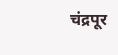चंद्रपूर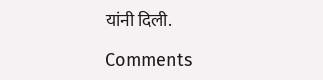यांनी दिली.

Comments